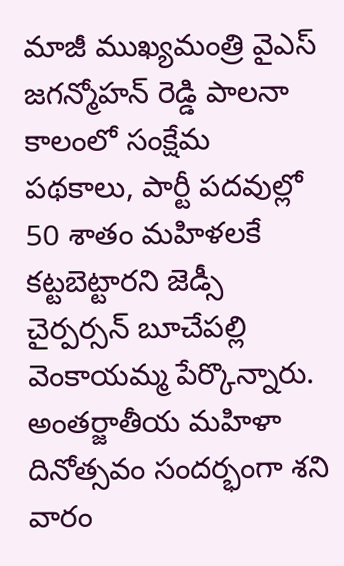మాజీ ముఖ్యమంత్రి వైఎస్ జగన్మోహన్ రెడ్డి పాలనా కాలంలో సంక్షేమ పథకాలు, పార్టీ పదవుల్లో 50 శాతం మహిళలకే కట్టబెట్టారని జెడ్సీ చైర్పర్సన్ బూచేపల్లి వెంకాయమ్మ పేర్కొన్నారు. అంతర్జాతీయ మహిళా దినోత్సవం సందర్భంగా శని వారం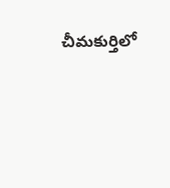చీమకుర్తిలో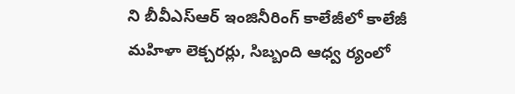ని బీవీఎస్ఆర్ ఇంజినీరింగ్ కాలేజీలో కాలేజీ మహిళా లెక్చరర్లు, సిబ్బంది ఆధ్వ ర్యంలో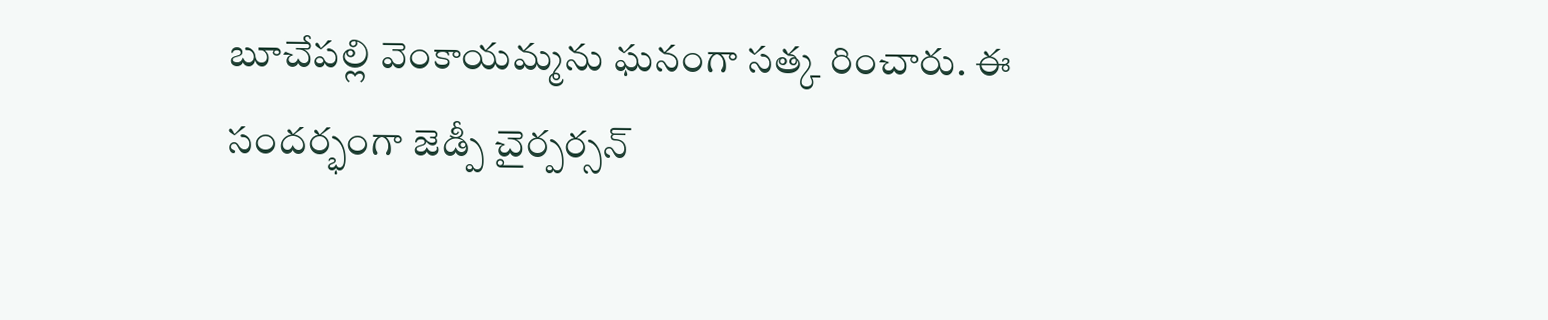బూచేపల్లి వెంకాయమ్మను ఘనంగా సత్క రించారు. ఈ సందర్భంగా జెడ్పీ చైర్పర్సన్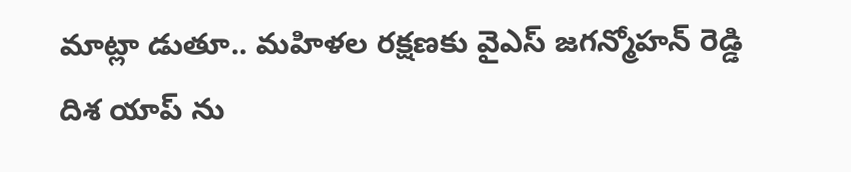మాట్లా డుతూ.. మహిళల రక్షణకు వైఎస్ జగన్మోహన్ రెడ్డి
దిశ యాప్ ను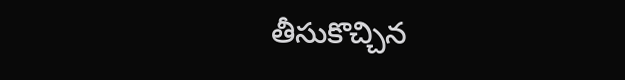తీసుకొచ్చిన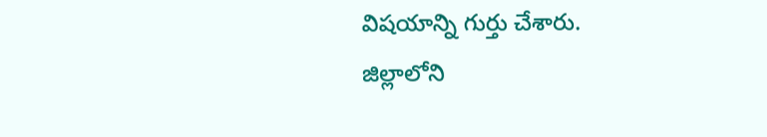విషయాన్ని గుర్తు చేశారు.
జిల్లాలోని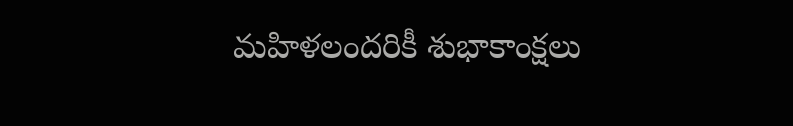మహిళలందరికీ శుభాకాంక్షలు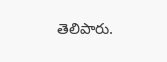తెలిపారు.